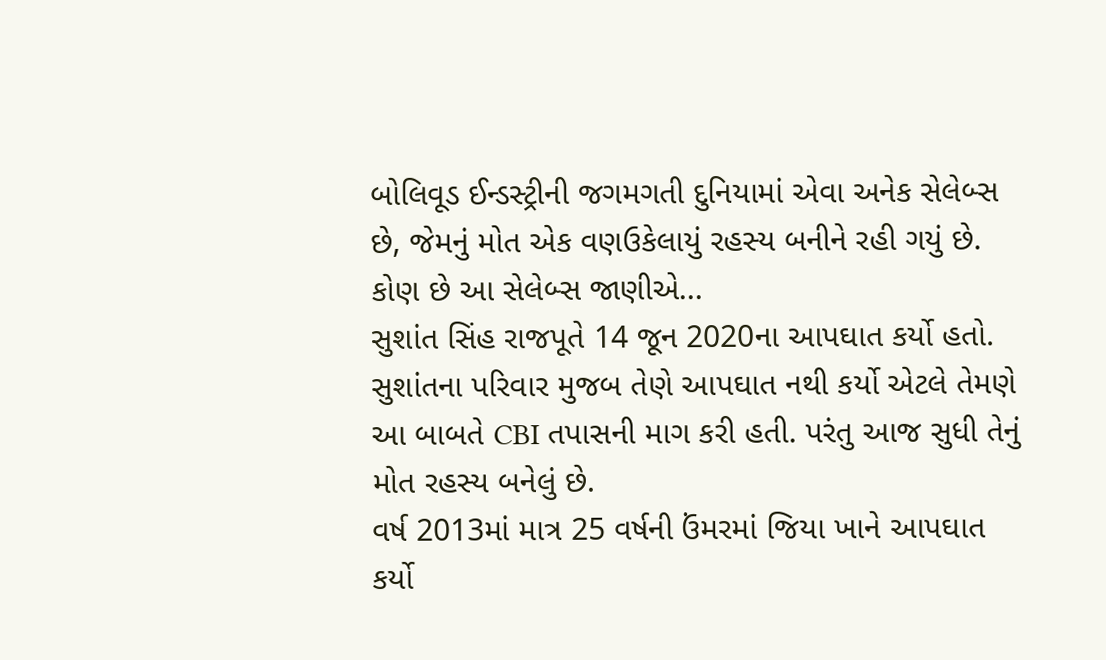બોલિવૂડ ઈન્ડસ્ટ્રીની જગમગતી દુનિયામાં એવા અનેક સેલેબ્સ છે, જેમનું મોત એક વણઉકેલાયું રહસ્ય બનીને રહી ગયું છે. કોણ છે આ સેલેબ્સ જાણીએ...
સુશાંત સિંહ રાજપૂતે 14 જૂન 2020ના આપઘાત કર્યો હતો. સુશાંતના પરિવાર મુજબ તેણે આપઘાત નથી કર્યો એટલે તેમણે આ બાબતે CBI તપાસની માગ કરી હતી. પરંતુ આજ સુધી તેનું મોત રહસ્ય બનેલું છે.
વર્ષ 2013માં માત્ર 25 વર્ષની ઉંમરમાં જિયા ખાને આપઘાત કર્યો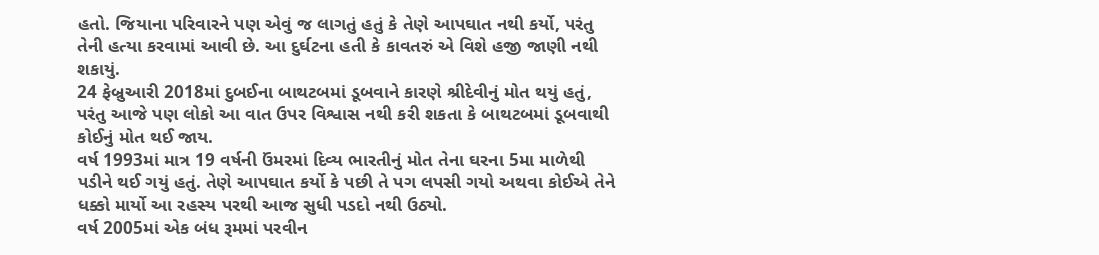હતો. જિયાના પરિવારને પણ એવું જ લાગતું હતું કે તેણે આપઘાત નથી કર્યો, પરંતુ તેની હત્યા કરવામાં આવી છે. આ દુર્ઘટના હતી કે કાવતરું એ વિશે હજી જાણી નથી શકાયું.
24 ફેબ્રુઆરી 2018માં દુબઈના બાથટબમાં ડૂબવાને કારણે શ્રીદેવીનું મોત થયું હતું, પરંતુ આજે પણ લોકો આ વાત ઉપર વિશ્વાસ નથી કરી શકતા કે બાથટબમાં ડૂબવાથી કોઈનું મોત થઈ જાય.
વર્ષ 1993માં માત્ર 19 વર્ષની ઉંમરમાં દિવ્ય ભારતીનું મોત તેના ઘરના 5મા માળેથી પડીને થઈ ગયું હતું. તેણે આપઘાત કર્યો કે પછી તે પગ લપસી ગયો અથવા કોઈએ તેને ધક્કો માર્યો આ રહસ્ય પરથી આજ સુધી પડદો નથી ઉઠ્યો.
વર્ષ 2005માં એક બંધ રૂમમાં પરવીન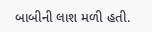બાબીની લાશ મળી હતી.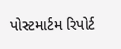પોસ્ટમાર્ટમ રિપોર્ટ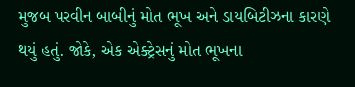મુજબ પરવીન બાબીનું મોત ભૂખ અને ડાયબિટીઝના કારણે થયું હતું. જોકે, એક એક્ટ્રેસનું મોત ભૂખના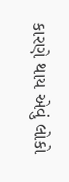કારણે થાય એવું લોકો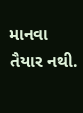માનવા તૈયાર નથી.